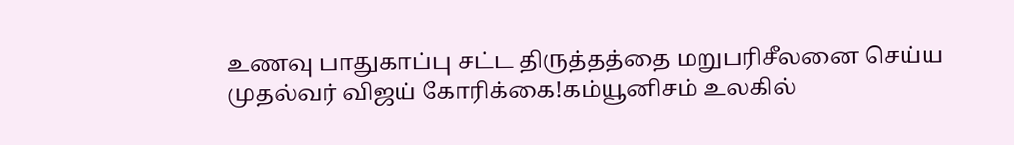உணவு பாதுகாப்பு சட்ட திருத்தத்தை மறுபரிசீலனை செய்ய முதல்வர் விஜய் கோரிக்கை!கம்யூனிசம் உலகில்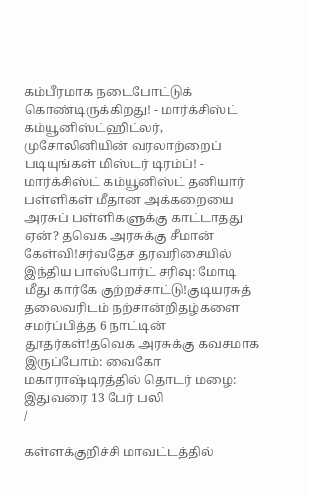கம்பீரமாக நடைபோட்டுக் கொண்டிருக்கிறது! - மார்க்சிஸ்ட் கம்யூனிஸ்ட்ஹிட்லர், முசோலினியின் வரலாற்றைப் படியுங்கள் மிஸ்டர் டிரம்ப்! - மார்க்சிஸ்ட் கம்யூனிஸ்ட் தனியார் பள்ளிகள் மீதான அக்கறையை அரசுப் பள்ளிகளுக்கு காட்டாதது ஏன்? தவெக அரசுக்கு சீமான் கேள்வி!சர்வதேச தரவரிசையில் இந்திய பாஸ்போர்ட் சரிவு: மோடி மீது கார்கே குற்றச்சாட்டு!குடியரசுத் தலைவரிடம் நற்சான்றிதழ்களை சமர்ப்பித்த 6 நாட்டின் தூதர்கள்!தவெக அரசுக்கு கவசமாக இருப்போம்: வைகோ மகாராஷ்டிரத்தில் தொடர் மழை: இதுவரை 13 பேர் பலி
/

கள்ளக்குறிச்சி மாவட்டத்தில்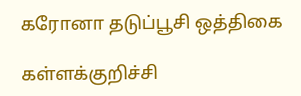கரோனா தடுப்பூசி ஒத்திகை

கள்ளக்குறிச்சி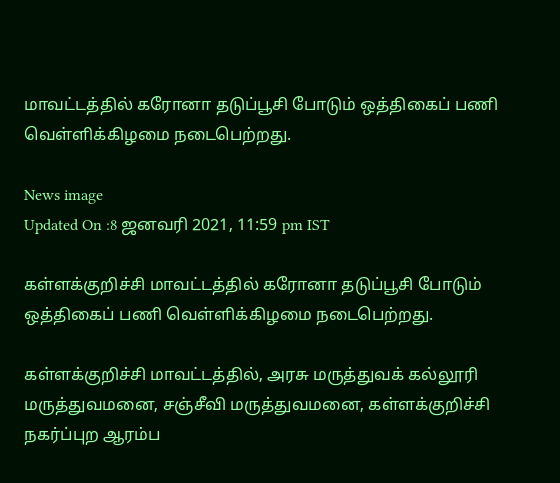மாவட்டத்தில் கரோனா தடுப்பூசி போடும் ஒத்திகைப் பணி வெள்ளிக்கிழமை நடைபெற்றது.

News image
Updated On :8 ஜனவரி 2021, 11:59 pm IST

கள்ளக்குறிச்சி மாவட்டத்தில் கரோனா தடுப்பூசி போடும் ஒத்திகைப் பணி வெள்ளிக்கிழமை நடைபெற்றது.

கள்ளக்குறிச்சி மாவட்டத்தில், அரசு மருத்துவக் கல்லூரி மருத்துவமனை, சஞ்சீவி மருத்துவமனை, கள்ளக்குறிச்சி நகர்ப்புற ஆரம்ப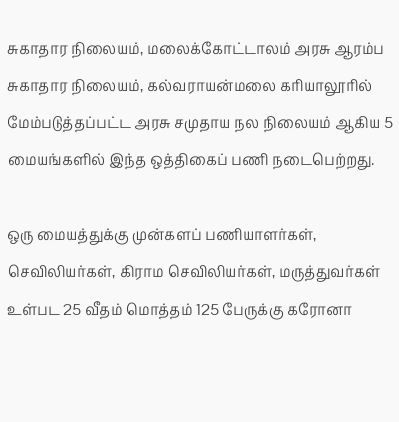சுகாதார நிலையம், மலைக்கோட்டாலம் அரசு ஆரம்ப சுகாதார நிலையம், கல்வராயன்மலை கரியாலூரில் மேம்படுத்தப்பட்ட அரசு சமுதாய நல நிலையம் ஆகிய 5 மையங்களில் இந்த ஒத்திகைப் பணி நடைபெற்றது.

ஒரு மையத்துக்கு முன்களப் பணியாளர்கள், செவிலியர்கள், கிராம செவிலியர்கள், மருத்துவர்கள் உள்பட 25 வீதம் மொத்தம் 125 பேருக்கு கரோனா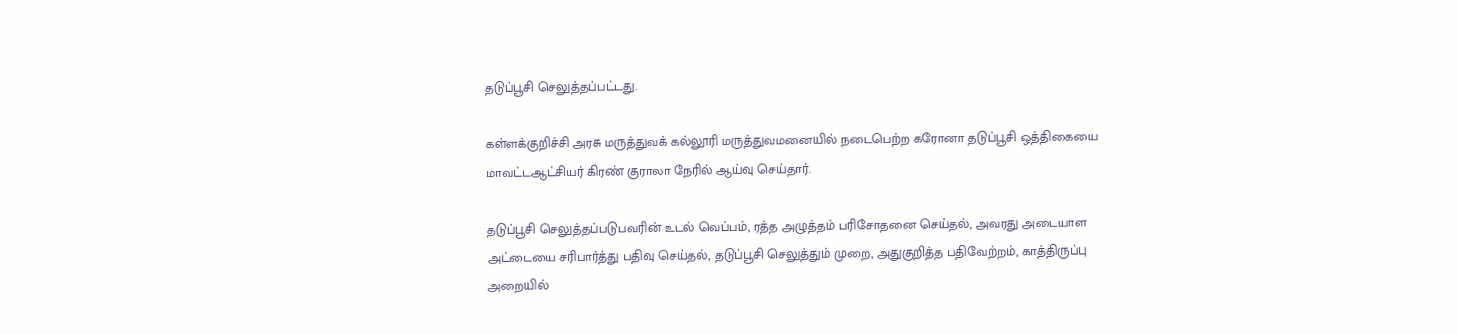தடுப்பூசி செலுத்தப்பட்டது.

கள்ளக்குறிச்சி அரசு மருத்துவக் கல்லூரி மருத்துவமனையில் நடைபெற்ற கரோனா தடுப்பூசி ஒத்திகையை மாவட்டஆட்சியர் கிரண் குராலா நேரில் ஆய்வு செய்தார்.

தடுப்பூசி செலுத்தப்படுபவரின் உடல் வெப்பம், ரத்த அழுத்தம் பரிசோதனை செய்தல், அவரது அடையாள அட்டையை சரிபார்த்து பதிவு செய்தல், தடுப்பூசி செலுத்தும் முறை, அதுகுறித்த பதிவேற்றம், காத்திருப்பு அறையில்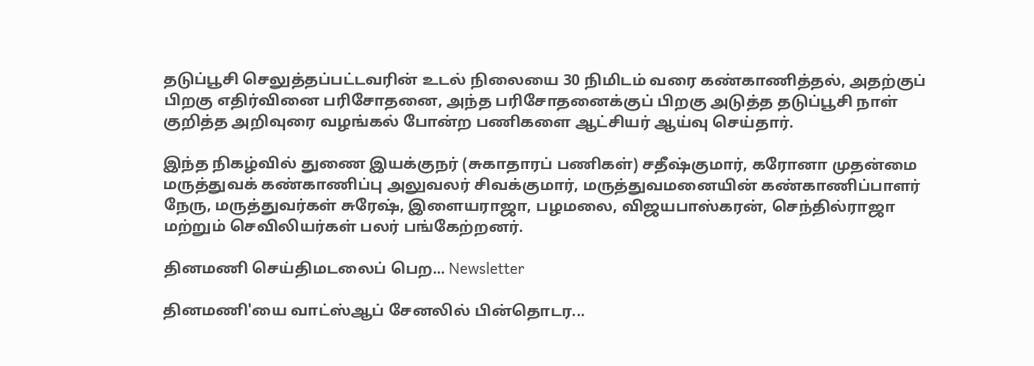தடுப்பூசி செலுத்தப்பட்டவரின் உடல் நிலையை 30 நிமிடம் வரை கண்காணித்தல், அதற்குப் பிறகு எதிர்வினை பரிசோதனை, அந்த பரிசோதனைக்குப் பிறகு அடுத்த தடுப்பூசி நாள் குறித்த அறிவுரை வழங்கல் போன்ற பணிகளை ஆட்சியர் ஆய்வு செய்தார்.

இந்த நிகழ்வில் துணை இயக்குநர் (சுகாதாரப் பணிகள்) சதீஷ்குமார், கரோனா முதன்மை மருத்துவக் கண்காணிப்பு அலுவலர் சிவக்குமார், மருத்துவமனையின் கண்காணிப்பாளர் நேரு, மருத்துவர்கள் சுரேஷ், இளையராஜா, பழமலை, விஜயபாஸ்கரன், செந்தில்ராஜா மற்றும் செவிலியர்கள் பலர் பங்கேற்றனர்.

தினமணி செய்திமடலைப் பெற... Newsletter

தினமணி'யை வாட்ஸ்ஆப் சேனலில் பின்தொடர...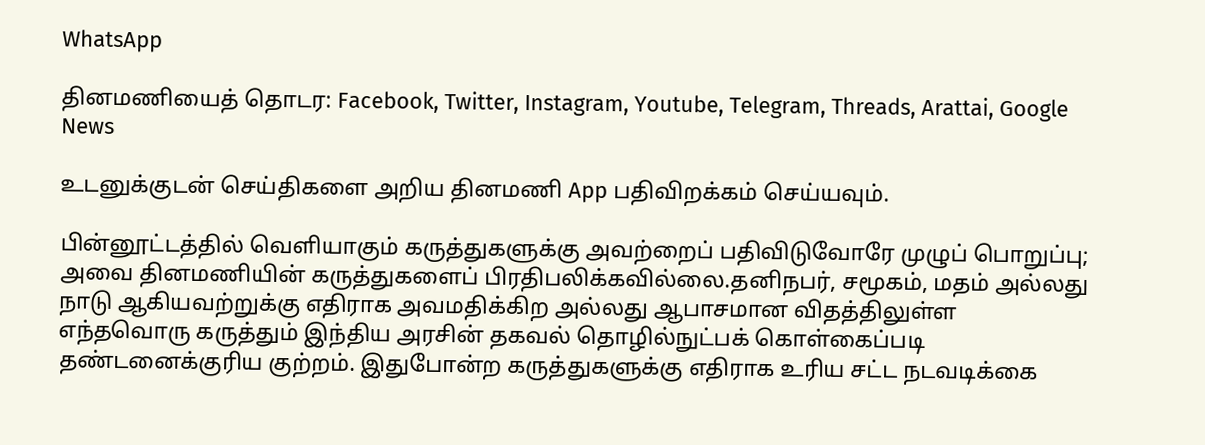WhatsApp

தினமணியைத் தொடர: Facebook, Twitter, Instagram, Youtube, Telegram, Threads, Arattai, Google News

உடனுக்குடன் செய்திகளை அறிய தினமணி App பதிவிறக்கம் செய்யவும்.

பின்னூட்டத்தில் வெளியாகும் கருத்துகளுக்கு அவற்றைப் பதிவிடுவோரே முழுப் பொறுப்பு; அவை தினமணியின் கருத்துகளைப் பிரதிபலிக்கவில்லை.தனிநபர், சமூகம், மதம் அல்லது நாடு ஆகியவற்றுக்கு எதிராக அவமதிக்கிற அல்லது ஆபாசமான விதத்திலுள்ள எந்தவொரு கருத்தும் இந்திய அரசின் தகவல் தொழில்நுட்பக் கொள்கைப்படி தண்டனைக்குரிய குற்றம். இதுபோன்ற கருத்துகளுக்கு எதிராக உரிய சட்ட நடவடிக்கை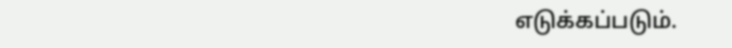எடுக்கப்படும்.